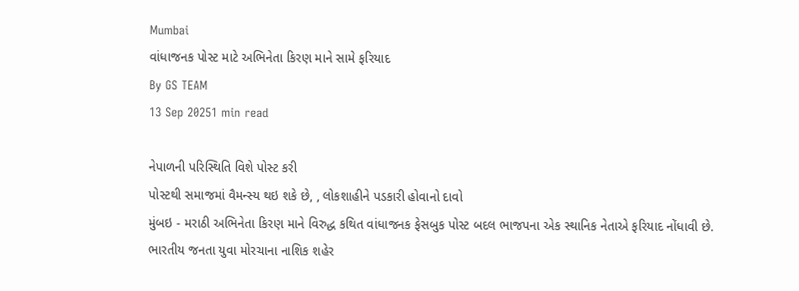Mumbai
વાંધાજનક પોસ્ટ માટે અભિનેતા કિરણ માને સામે ફરિયાદ
By GS TEAM
13 Sep 20251 min read

નેપાળની પરિસ્થિતિ વિશે પોસ્ટ કરી
પોસ્ટથી સમાજમાં વૈમન્સ્ય થઇ શકે છે, , લોકશાહીને પડકારી હોવાનો દાવો
મુંબઇ - મરાઠી અભિનેતા કિરણ માને વિરુદ્ધ કથિત વાંધાજનક ફેસબુક પોસ્ટ બદલ ભાજપના એક સ્થાનિક નેતાએ ફરિયાદ નોંધાવી છે.
ભારતીય જનતા યુવા મોરચાના નાશિક શહેર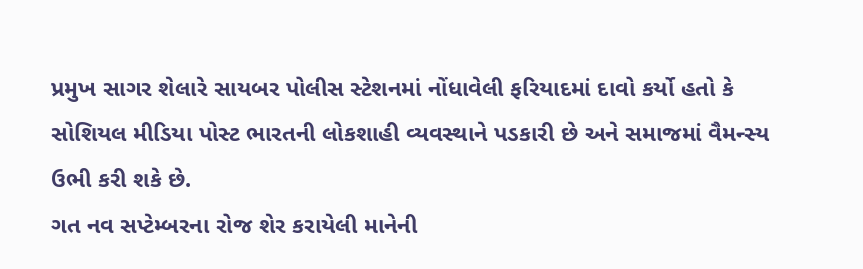પ્રમુખ સાગર શેલારે સાયબર પોલીસ સ્ટેશનમાં નોંધાવેલી ફરિયાદમાં દાવો કર્યો હતો કે સોશિયલ મીડિયા પોસ્ટ ભારતની લોકશાહી વ્યવસ્થાને પડકારી છે અને સમાજમાં વૈમન્સ્ય ઉભી કરી શકે છે.
ગત નવ સપ્ટેમ્બરના રોજ શેર કરાયેલી માનેની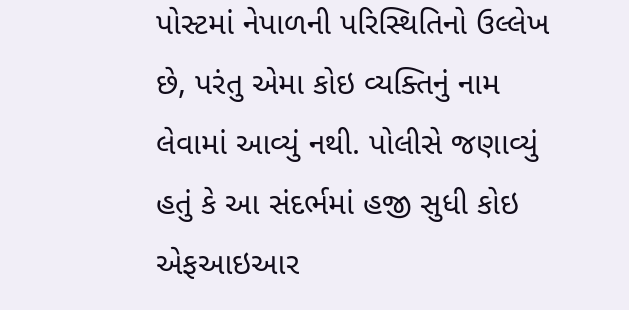પોસ્ટમાં નેપાળની પરિસ્થિતિનો ઉલ્લેખ છે, પરંતુ એમા કોઇ વ્યક્તિનું નામ લેવામાં આવ્યું નથી. પોલીસે જણાવ્યું હતું કે આ સંદર્ભમાં હજી સુધી કોઇ એફઆઇઆર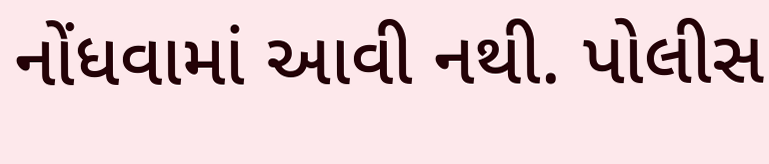નોંધવામાં આવી નથી. પોલીસ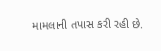મામલાની તપાસ કરી રહી છે.